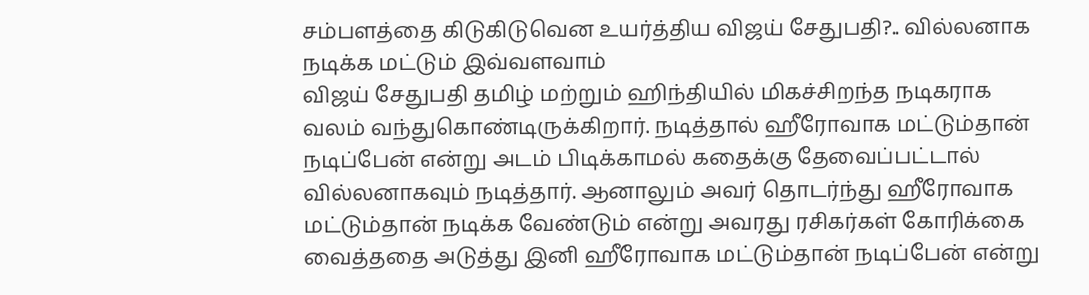சம்பளத்தை கிடுகிடுவென உயர்த்திய விஜய் சேதுபதி?.. வில்லனாக நடிக்க மட்டும் இவ்வளவாம்
விஜய் சேதுபதி தமிழ் மற்றும் ஹிந்தியில் மிகச்சிறந்த நடிகராக வலம் வந்துகொண்டிருக்கிறார். நடித்தால் ஹீரோவாக மட்டும்தான் நடிப்பேன் என்று அடம் பிடிக்காமல் கதைக்கு தேவைப்பட்டால் வில்லனாகவும் நடித்தார். ஆனாலும் அவர் தொடர்ந்து ஹீரோவாக மட்டும்தான் நடிக்க வேண்டும் என்று அவரது ரசிகர்கள் கோரிக்கை வைத்ததை அடுத்து இனி ஹீரோவாக மட்டும்தான் நடிப்பேன் என்று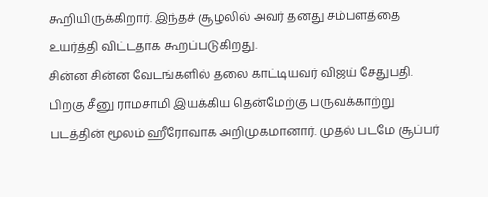கூறியிருக்கிறார். இந்தச் சூழலில் அவர் தனது சம்பளத்தை உயர்த்தி விட்டதாக கூறப்படுகிறது.
சின்ன சின்ன வேடங்களில் தலை காட்டியவர் விஜய் சேதுபதி. பிறகு சீனு ராமசாமி இயக்கிய தென்மேற்கு பருவக்காற்று படத்தின் மூலம் ஹீரோவாக அறிமுகமானார். முதல் படமே சூப்பர்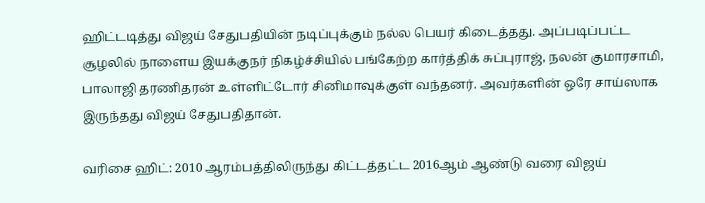ஹிட்டடித்து விஜய் சேதுபதியின் நடிப்புக்கும் நல்ல பெயர் கிடைத்தது. அப்படிப்பட்ட சூழலில் நாளைய இயக்குநர் நிகழ்ச்சியில் பங்கேற்ற கார்த்திக் சுப்புராஜ், நலன் குமாரசாமி, பாலாஜி தரணிதரன் உள்ளிட்டோர் சினிமாவுக்குள் வந்தனர். அவர்களின் ஒரே சாய்ஸாக இருந்தது விஜய் சேதுபதிதான்.

வரிசை ஹிட்: 2010 ஆரம்பத்திலிருந்து கிட்டத்தட்ட 2016ஆம் ஆண்டு வரை விஜய்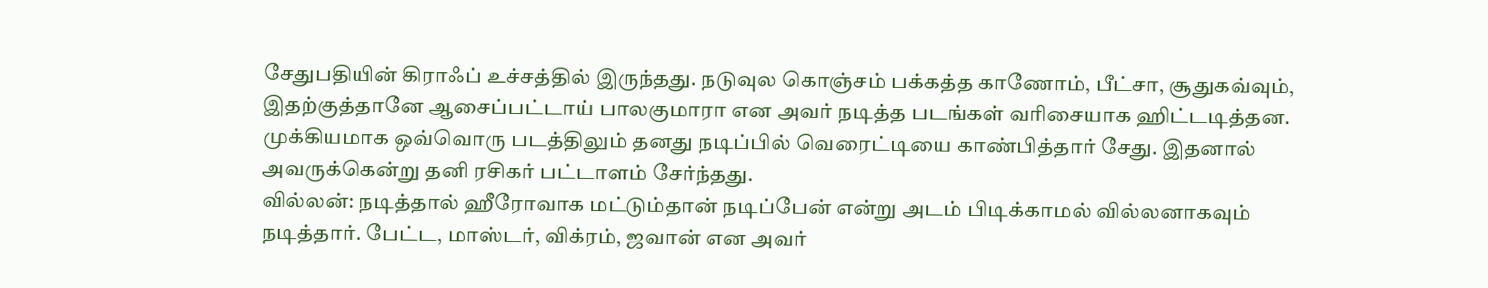சேதுபதியின் கிராஃப் உச்சத்தில் இருந்தது. நடுவுல கொஞ்சம் பக்கத்த காணோம், பீட்சா, சூதுகவ்வும், இதற்குத்தானே ஆசைப்பட்டாய் பாலகுமாரா என அவர் நடித்த படங்கள் வரிசையாக ஹிட்டடித்தன. முக்கியமாக ஒவ்வொரு படத்திலும் தனது நடிப்பில் வெரைட்டியை காண்பித்தார் சேது. இதனால் அவருக்கென்று தனி ரசிகர் பட்டாளம் சேர்ந்தது.
வில்லன்: நடித்தால் ஹீரோவாக மட்டும்தான் நடிப்பேன் என்று அடம் பிடிக்காமல் வில்லனாகவும் நடித்தார். பேட்ட, மாஸ்டர், விக்ரம், ஜவான் என அவர்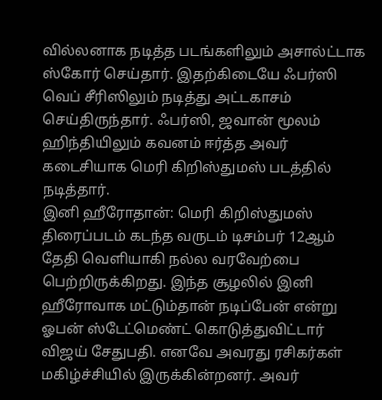வில்லனாக நடித்த படங்களிலும் அசால்ட்டாக ஸ்கோர் செய்தார். இதற்கிடையே ஃபர்ஸி வெப் சீரிஸிலும் நடித்து அட்டகாசம் செய்திருந்தார். ஃபர்ஸி, ஜவான் மூலம் ஹிந்தியிலும் கவனம் ஈர்த்த அவர் கடைசியாக மெரி கிறிஸ்துமஸ் படத்தில் நடித்தார்.
இனி ஹீரோதான்: மெரி கிறிஸ்துமஸ் திரைப்படம் கடந்த வருடம் டிசம்பர் 12ஆம் தேதி வெளியாகி நல்ல வரவேற்பை பெற்றிருக்கிறது. இந்த சூழலில் இனி ஹீரோவாக மட்டும்தான் நடிப்பேன் என்று ஓபன் ஸ்டேட்மெண்ட் கொடுத்துவிட்டார் விஜய் சேதுபதி. எனவே அவரது ரசிகர்கள் மகிழ்ச்சியில் இருக்கின்றனர். அவர்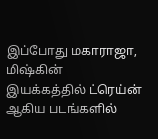இப்போது மகாராஜா, மிஷ்கின் இயக்கத்தில் ட்ரெய்ன் ஆகிய படங்களில்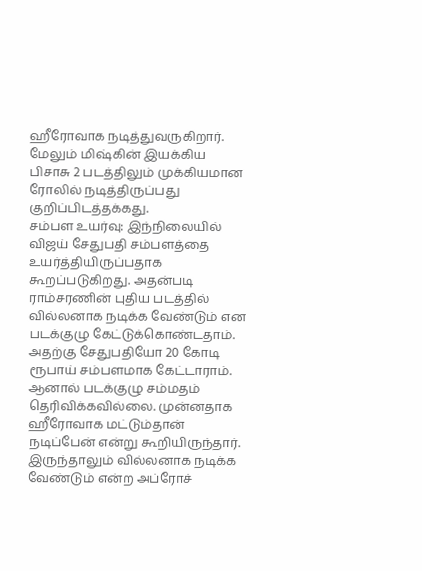ஹீரோவாக நடித்துவருகிறார். மேலும் மிஷ்கின் இயக்கிய பிசாசு 2 படத்திலும் முக்கியமான ரோலில் நடித்திருப்பது குறிப்பிடத்தக்கது.
சம்பள உயர்வு: இந்நிலையில் விஜய் சேதுபதி சம்பளத்தை உயர்த்தியிருப்பதாக கூறப்படுகிறது. அதன்படி ராம்சரணின் புதிய படத்தில் வில்லனாக நடிக்க வேண்டும் என படக்குழு கேட்டுக்கொண்டதாம். அதற்கு சேதுபதியோ 20 கோடி ரூபாய் சம்பளமாக கேட்டாராம். ஆனால் படக்குழு சம்மதம் தெரிவிக்கவில்லை. முன்னதாக ஹீரோவாக மட்டும்தான் நடிப்பேன் என்று கூறியிருந்தார். இருந்தாலும் வில்லனாக நடிக்க வேண்டும் என்ற அப்ரோச்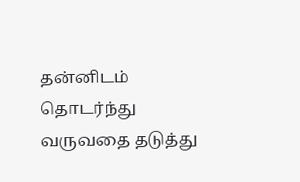தன்னிடம் தொடர்ந்து வருவதை தடுத்து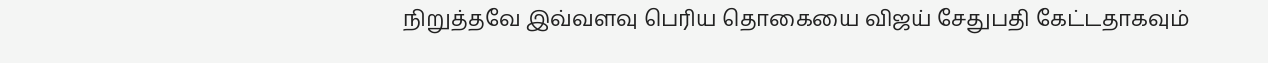நிறுத்தவே இவ்வளவு பெரிய தொகையை விஜய் சேதுபதி கேட்டதாகவும்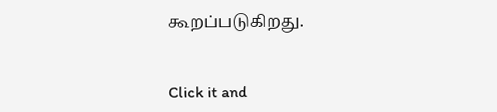கூறப்படுகிறது.


Click it and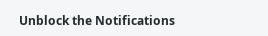Unblock the Notifications